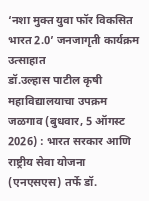‘नशा मुक्त युवा फॉर विकसित भारत 2.0’ जनजागृती कार्यक्रम उत्साहात
डॉ.उल्हास पाटील कृषी महाविद्यालयाचा उपक्रम
जळगाव (बुधवार, 5 ऑगस्ट 2026) : भारत सरकार आणि राष्ट्रीय सेवा योजना (एनएसएस) तर्फे डॉ.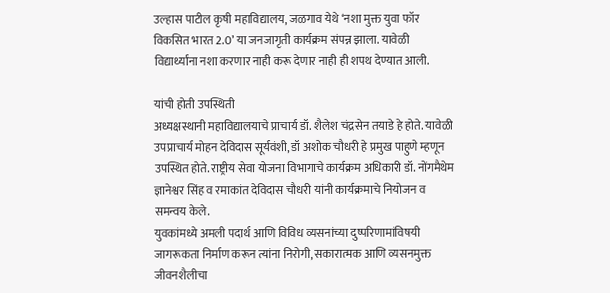उल्हास पाटील कृषी महाविद्यालय, जळगाव येथे ‘नशा मुक्त युवा फॉर विकसित भारत 2.0’ या जनजागृती कार्यक्रम संपन्न झाला. यावेळी विद्यार्थ्यांना नशा करणार नाही करू देणार नाही ही शपथ देण्यात आली.

यांची होती उपस्थिती
अध्यक्षस्थानी महाविद्यालयाचे प्राचार्य डॉ. शैलेश चंद्रसेन तयाडे हे होते. यावेळी उपप्राचार्य मोहन देविदास सूर्यवंशी, डॉ अशोक चौधरी हे प्रमुख पाहुणे म्हणून उपस्थित होते. राष्ट्रीय सेवा योजना विभागाचे कार्यक्रम अधिकारी डॉ. नोंगमैथेम ज्ञानेश्वर सिंह व रमाकांत देविदास चौधरी यांनी कार्यक्रमाचे नियोजन व समन्वय केले.
युवकांमध्ये अमली पदार्थ आणि विविध व्यसनांच्या दुष्परिणामांविषयी जागरूकता निर्माण करून त्यांना निरोगी, सकारात्मक आणि व्यसनमुक्त जीवनशैलीचा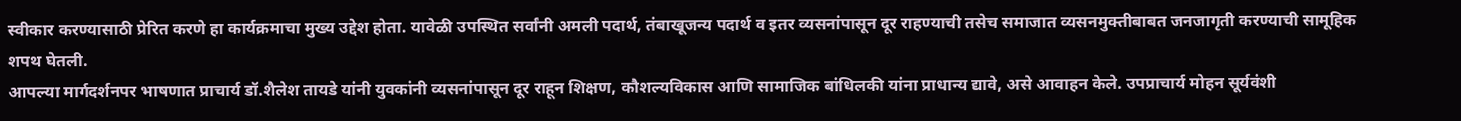स्वीकार करण्यासाठी प्रेरित करणे हा कार्यक्रमाचा मुख्य उद्देश होता. यावेळी उपस्थित सर्वांनी अमली पदार्थ, तंबाखूजन्य पदार्थ व इतर व्यसनांपासून दूर राहण्याची तसेच समाजात व्यसनमुक्तीबाबत जनजागृती करण्याची सामूहिक शपथ घेतली.
आपल्या मार्गदर्शनपर भाषणात प्राचार्य डॉ.शैलेश तायडे यांनी युवकांनी व्यसनांपासून दूर राहून शिक्षण, कौशल्यविकास आणि सामाजिक बांधिलकी यांना प्राधान्य द्यावे, असे आवाहन केले. उपप्राचार्य मोहन सूर्यवंशी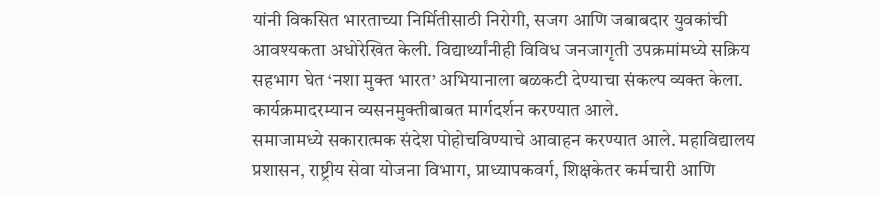यांनी विकसित भारताच्या निर्मितीसाठी निरोगी, सजग आणि जबाबदार युवकांची आवश्यकता अधोरेखित केली. विद्यार्थ्यांनीही विविध जनजागृती उपक्रमांमध्ये सक्रिय सहभाग घेत ‘नशा मुक्त भारत’ अभियानाला बळकटी देण्याचा संकल्प व्यक्त केला. कार्यक्रमादरम्यान व्यसनमुक्तीबाबत मार्गदर्शन करण्यात आले.
समाजामध्ये सकारात्मक संदेश पोहोचविण्याचे आवाहन करण्यात आले. महाविद्यालय प्रशासन, राष्ट्रीय सेवा योजना विभाग, प्राध्यापकवर्ग, शिक्षकेतर कर्मचारी आणि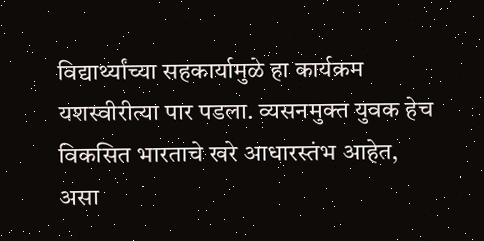विद्यार्थ्यांच्या सहकार्यामुळे हा कार्यक्रम यशस्वीरीत्या पार पडला. व्यसनमुक्त युवक हेच विकसित भारताचे खरे आधारस्तंभ आहेत, असा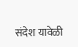संदेश यावेळी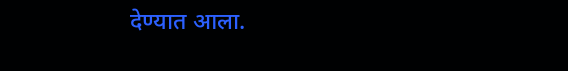देण्यात आला.